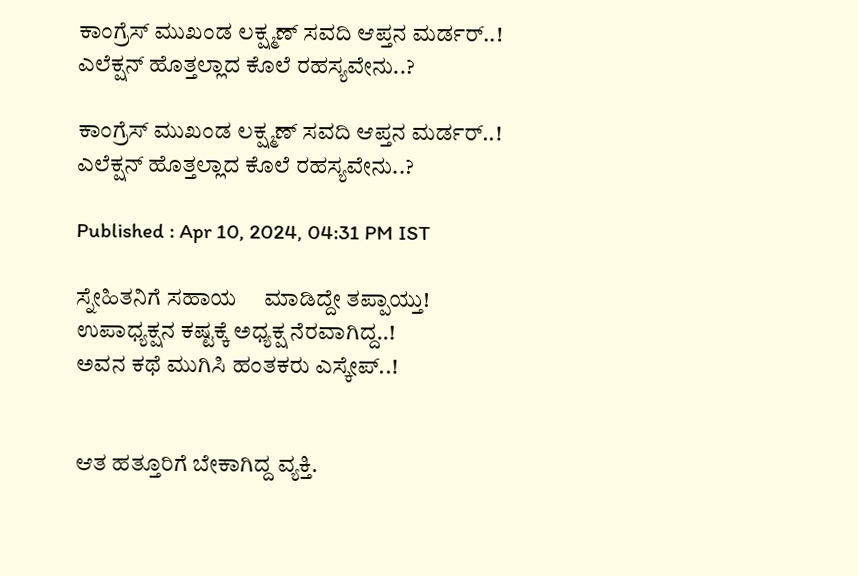ಕಾಂಗ್ರೆಸ್ ಮುಖಂಡ ಲಕ್ಷ್ಮಣ್ ಸವದಿ ಆಪ್ತನ ಮರ್ಡರ್..! ಎಲೆಕ್ಷನ್ ಹೊತ್ತಲ್ಲಾದ ಕೊಲೆ ರಹಸ್ಯವೇನು..?

ಕಾಂಗ್ರೆಸ್ ಮುಖಂಡ ಲಕ್ಷ್ಮಣ್ ಸವದಿ ಆಪ್ತನ ಮರ್ಡರ್..! ಎಲೆಕ್ಷನ್ ಹೊತ್ತಲ್ಲಾದ ಕೊಲೆ ರಹಸ್ಯವೇನು..?

Published : Apr 10, 2024, 04:31 PM IST

ಸ್ನೇಹಿತನಿಗೆ ಸಹಾಯ     ಮಾಡಿದ್ದೇ ತಪ್ಪಾಯ್ತು!
ಉಪಾಧ್ಯಕ್ಷನ ಕಷ್ಟಕ್ಕೆ ಅಧ್ಯಕ್ಷ ನೆರವಾಗಿದ್ದ..!
ಅವನ ಕಥೆ ಮುಗಿಸಿ ಹಂತಕರು ಎಸ್ಕೇಪ್..!


ಆತ ಹತ್ತೂರಿಗೆ ಬೇಕಾಗಿದ್ದ ವ್ಯಕ್ತಿ.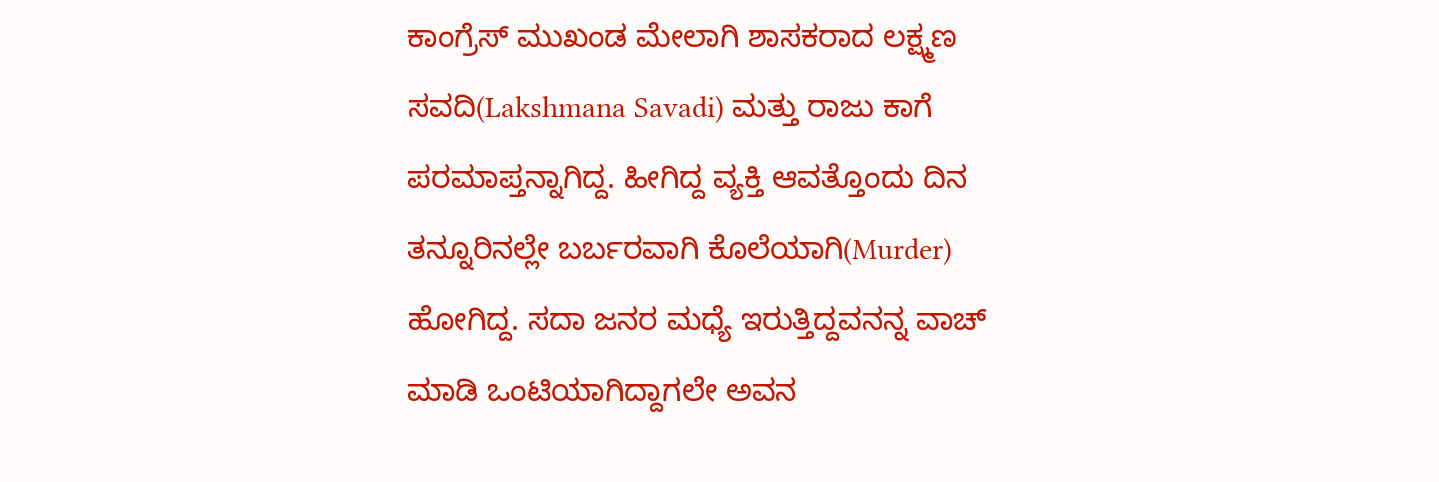ಕಾಂಗ್ರೆಸ್ ಮುಖಂಡ ಮೇಲಾಗಿ ಶಾಸಕರಾದ ಲಕ್ಷ್ಮಣ ಸವದಿ(Lakshmana Savadi) ಮತ್ತು ರಾಜು ಕಾಗೆ ಪರಮಾಪ್ತನ್ನಾಗಿದ್ದ. ಹೀಗಿದ್ದ ವ್ಯಕ್ತಿ ಆವತ್ತೊಂದು ದಿನ ತನ್ನೂರಿನಲ್ಲೇ ಬರ್ಬರವಾಗಿ ಕೊಲೆಯಾಗಿ(Murder) ಹೋಗಿದ್ದ. ಸದಾ ಜನರ ಮಧ್ಯೆ ಇರುತ್ತಿದ್ದವನನ್ನ ವಾಚ್ ಮಾಡಿ ಒಂಟಿಯಾಗಿದ್ದಾಗಲೇ ಅವನ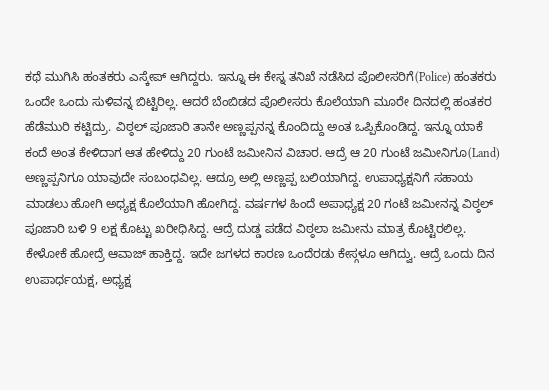ಕಥೆ ಮುಗಿಸಿ ಹಂತಕರು ಎಸ್ಕೇಪ್ ಆಗಿದ್ದರು. ಇನ್ನೂ ಈ ಕೇಸ್ನ ತನಿಖೆ ನಡೆಸಿದ ಪೊಲೀಸರಿಗೆ(Police) ಹಂತಕರು ಒಂದೇ ಒಂದು ಸುಳಿವನ್ನ ಬಿಟ್ಟಿರಿಲ್ಲ. ಆದರೆ ಬೆಂಬಿಡದ ಪೊಲೀಸರು ಕೊಲೆಯಾಗಿ ಮೂರೇ ದಿನದಲ್ಲಿ ಹಂತಕರ ಹೆಡೆಮುರಿ ಕಟ್ಟಿದ್ರು. ವಿಠ್ಠಲ್ ಪೂಜಾರಿ ತಾನೇ ಅಣ್ಣಪ್ಪನನ್ನ ಕೊಂದಿದ್ದು ಅಂತ ಒಪ್ಪಿಕೊಂಡಿದ್ದ. ಇನ್ನೂ ಯಾಕೆ ಕಂದೆ ಅಂತ ಕೇಳಿದಾಗ ಆತ ಹೇಳಿದ್ದು 20 ಗುಂಟೆ ಜಮೀನಿನ ವಿಚಾರ. ಆದ್ರೆ ಆ 20 ಗುಂಟೆ ಜಮೀನಿಗೂ(Land) ಅಣ್ಣಪ್ಪನಿಗೂ ಯಾವುದೇ ಸಂಬಂಧವಿಲ್ಲ. ಆದ್ರೂ ಅಲ್ಲಿ ಅಣ್ಣಪ್ಪ ಬಲಿಯಾಗಿದ್ದ. ಉಪಾಧ್ಯಕ್ಷನಿಗೆ ಸಹಾಯ ಮಾಡಲು ಹೋಗಿ ಅಧ್ಯಕ್ಷ ಕೊಲೆಯಾಗಿ ಹೋಗಿದ್ದ. ವರ್ಷಗಳ ಹಿಂದೆ ಅಪಾಧ್ಯಕ್ಷ 20 ಗಂಟೆ ಜಮೀನನ್ನ ವಿಠ್ಠಲ್ ಪೂಜಾರಿ ಬಳಿ 9 ಲಕ್ಷ ಕೊಟ್ಟು ಖರೀಧಿಸಿದ್ದ. ಆದ್ರೆ ದುಡ್ಡ ಪಡೆದ ವಿಠ್ಠಲಾ ಜಮೀನು ಮಾತ್ರ ಕೊಟ್ಟಿರಲಿಲ್ಲ. ಕೇಳೋಕೆ ಹೋದ್ರೆ ಆವಾಜ್ ಹಾಕ್ತಿದ್ದ. ಇದೇ ಜಗಳದ ಕಾರಣ ಒಂದೆರಡು ಕೇಸ್ಗಳೂ ಆಗಿದ್ವು. ಆದ್ರೆ ಒಂದು ದಿನ ಉಪಾರ್ಧಯಕ್ಷ, ಅಧ್ಯಕ್ಷ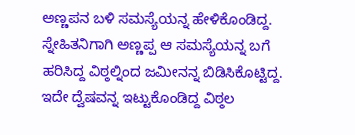ಅಣ್ಣಪನ ಬಳಿ ಸಮಸ್ಯೆಯನ್ನ ಹೇಳಿಕೊಂಡಿದ್ದ. ಸ್ನೇಹಿತನಿಗಾಗಿ ಅಣ್ಣಪ್ಪ ಆ ಸಮಸ್ಯೆಯನ್ನ ಬಗೆ ಹರಿಸಿದ್ದ ವಿಠ್ಠಲ್ನಿಂದ ಜಮೀನನ್ನ ಬಿಡಿಸಿಕೊಟ್ಟಿದ್ದ. ಇದೇ ದ್ವೆಷವನ್ನ ಇಟ್ಟುಕೊಂಡಿದ್ದ ವಿಠ್ಠಲ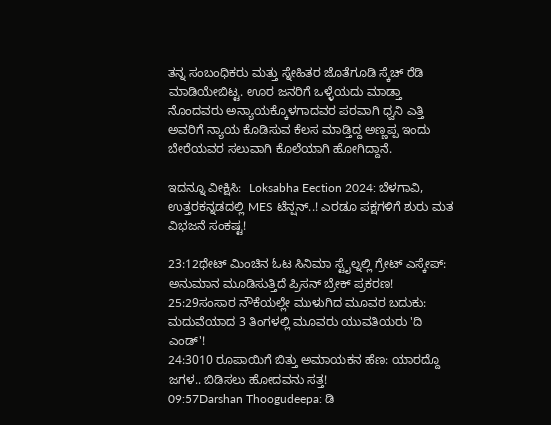ತನ್ನ ಸಂಬಂಧಿಕರು ಮತ್ತು ಸ್ನೇಹಿತರ ಜೊತೆಗೂಡಿ ಸ್ಕೆಚ್ ರೆಡಿ ಮಾಡಿಯೇಬಿಟ್ಟ. ಊರ ಜನರಿಗೆ ಒಳ್ಳೆಯದು ಮಾಡ್ತಾ ನೊಂದವರು ಅನ್ಯಾಯಕ್ಕೊಳಗಾದವರ ಪರವಾಗಿ ಧ್ವನಿ ಎತ್ತಿ ಅವರಿಗೆ ನ್ಯಾಯ ಕೊಡಿಸುವ ಕೆಲಸ ಮಾಡ್ತಿದ್ದ ಅಣ್ಣಪ್ಪ ಇಂದು ಬೇರೆಯವರ ಸಲುವಾಗಿ ಕೊಲೆಯಾಗಿ ಹೋಗಿದ್ದಾನೆ.

ಇದನ್ನೂ ವೀಕ್ಷಿಸಿ:  Loksabha Eection 2024: ಬೆಳಗಾವಿ, ಉತ್ತರಕನ್ನಡದಲ್ಲಿ MES ಟೆನ್ಷನ್..! ಎರಡೂ ಪಕ್ಷಗಳಿಗೆ ಶುರು ಮತ ವಿಭಜನೆ ಸಂಕಷ್ಟ!

23:12ಥೇಟ್ ಮಿಂಚಿನ ಓಟ ಸಿನಿಮಾ ಸ್ಟೈಲ್ನಲ್ಲಿ ಗ್ರೇಟ್ ಎಸ್ಕೇಪ್: ಅನುಮಾನ ಮೂಡಿಸುತ್ತಿದೆ ಪ್ರಿಸನ್ ಬ್ರೇಕ್ ಪ್ರಕರಣ!
25:29ಸಂಸಾರ ನೌಕೆಯಲ್ಲೇ ಮುಳುಗಿದ ಮೂವರ ಬದುಕು: ಮದುವೆಯಾದ 3 ತಿಂಗಳಲ್ಲಿ ಮೂವರು ಯುವತಿಯರು 'ದಿ ಎಂಡ್'!
24:3010 ರೂಪಾಯಿಗೆ ಬಿತ್ತು ಅಮಾಯಕನ ಹೆಣ: ಯಾರದ್ದೊ ಜಗಳ.. ಬಿಡಿಸಲು ಹೋದವನು ಸತ್ತ!
09:57Darshan Thoogudeepa: ಡಿ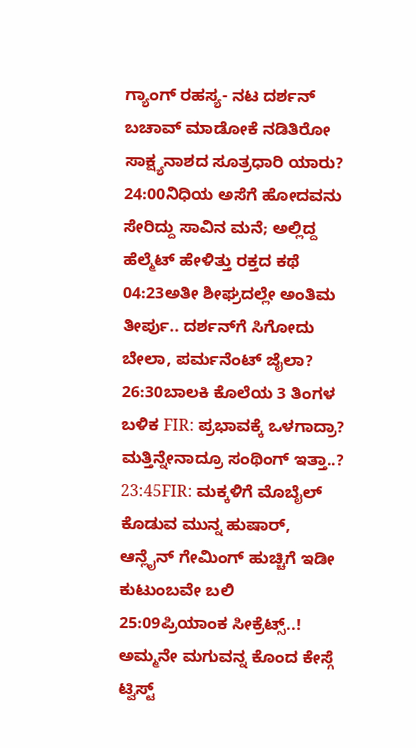ಗ್ಯಾಂಗ್ ರಹಸ್ಯ- ನಟ ದರ್ಶನ್ ಬಚಾವ್ ಮಾಡೋಕೆ ನಡಿತಿರೋ ಸಾಕ್ಷ್ಯನಾಶದ ಸೂತ್ರಧಾರಿ ಯಾರು?
24:00ನಿಧಿಯ ಅಸೆಗೆ ಹೋದವನು ಸೇರಿದ್ದು ಸಾವಿನ ಮನೆ; ಅಲ್ಲಿದ್ದ ಹೆಲ್ಮೆಟ್ ಹೇಳಿತ್ತು ರಕ್ತದ ಕಥೆ
04:23ಅತೀ ಶೀಘ್ರದಲ್ಲೇ ಅಂತಿಮ ತೀರ್ಪು.. ದರ್ಶನ್‌ಗೆ ಸಿಗೋದು ಬೇಲಾ, ಪರ್ಮನೆಂಟ್ ಜೈಲಾ?
26:30ಬಾಲಕಿ ಕೊಲೆಯ 3 ತಿಂಗಳ ಬಳಿಕ FIR: ಪ್ರಭಾವಕ್ಕೆ ಒಳಗಾದ್ರಾ? ಮತ್ತಿನ್ನೇನಾದ್ರೂ ಸಂಥಿಂಗ್ ಇತ್ತಾ..?
23:45FIR: ಮಕ್ಕಳಿಗೆ ಮೊಬೈಲ್ ಕೊಡುವ ಮುನ್ನ ಹುಷಾರ್, ಆನ್ಲೈನ್ ಗೇಮಿಂಗ್ ಹುಚ್ಚಿಗೆ ಇಡೀ ಕುಟುಂಬವೇ ಬಲಿ
25:09ಪ್ರಿಯಾಂಕ ಸೀಕ್ರೆಟ್ಸ್..! ಅಮ್ಮನೇ ಮಗುವನ್ನ ಕೊಂದ ಕೇಸ್ಗೆ ಟ್ವಿಸ್ಟ್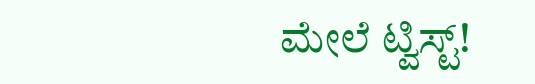ಮೇಲೆ ಟ್ವಿಸ್ಟ್!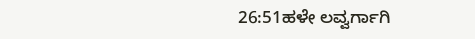26:51ಹಳೇ ಲವ್ವರ್ಗಾಗಿ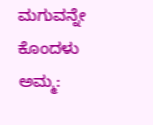ಮಗುವನ್ನೇ ಕೊಂದಳು ಅಮ್ಮ: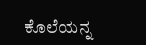ಕೊಲೆಯನ್ನ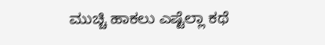ಮುಚ್ಚಿ ಹಾಕಲು ಎಷ್ಟೆಲ್ಲಾ ಕಥೆ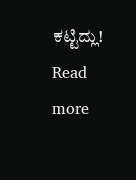ಕಟ್ಟಿದ್ಲು!
Read more